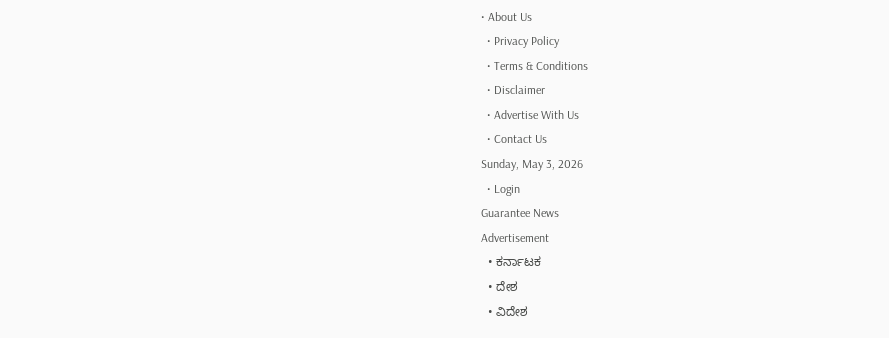• About Us
  • Privacy Policy
  • Terms & Conditions
  • Disclaimer
  • Advertise With Us
  • Contact Us
Sunday, May 3, 2026
  • Login
Guarantee News
Advertisement
  • ಕರ್ನಾಟಕ
  • ದೇಶ
  • ವಿದೇಶ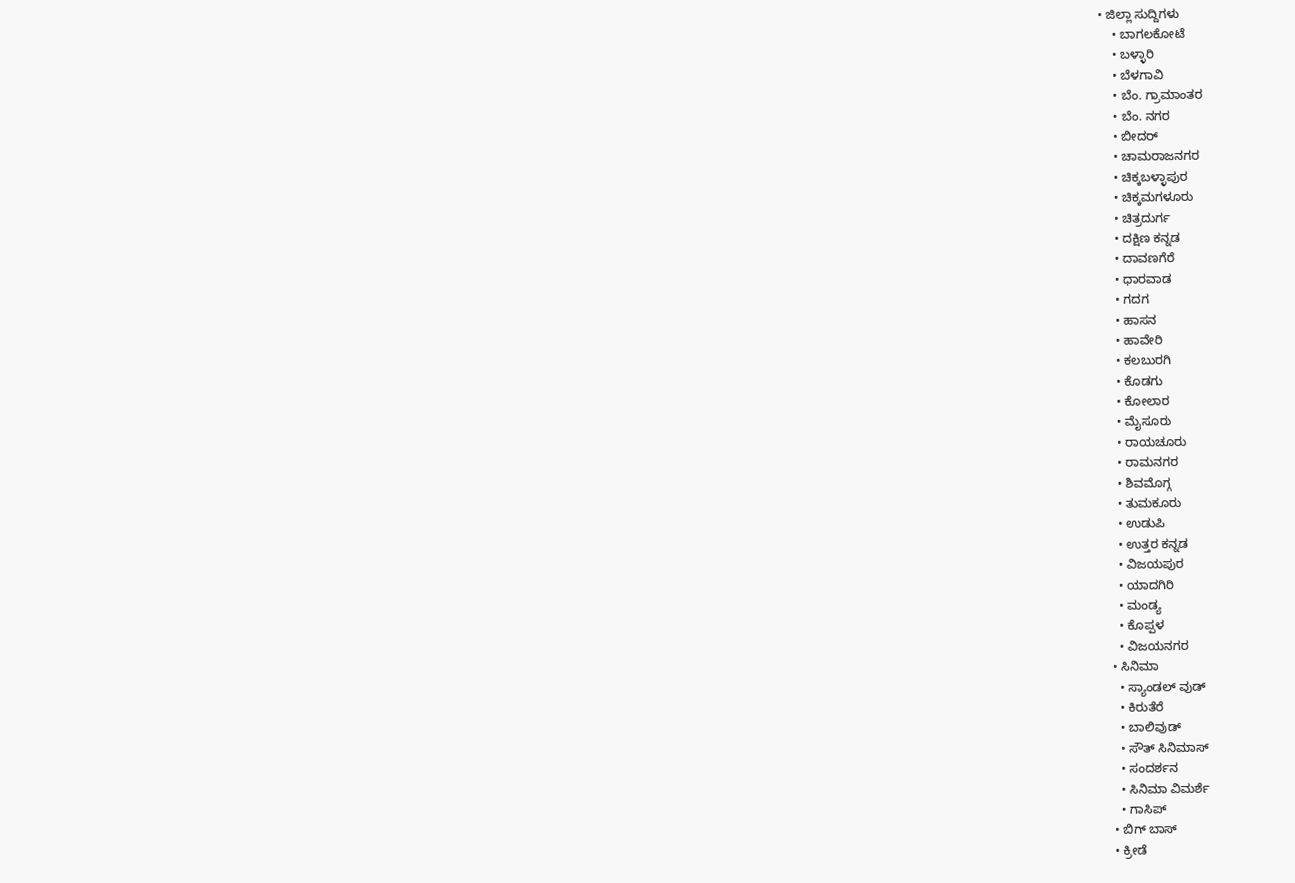• ಜಿಲ್ಲಾ ಸುದ್ದಿಗಳು
    • ಬಾಗಲಕೋಟೆ
    • ಬಳ್ಳಾರಿ
    • ಬೆಳಗಾವಿ
    • ಬೆಂ. ಗ್ರಾಮಾಂತರ
    • ಬೆಂ. ನಗರ
    • ಬೀದರ್
    • ಚಾಮರಾಜನಗರ
    • ಚಿಕ್ಕಬಳ್ಳಾಪುರ
    • ಚಿಕ್ಕಮಗಳೂರು
    • ಚಿತ್ರದುರ್ಗ
    • ದಕ್ಷಿಣ ಕನ್ನಡ
    • ದಾವಣಗೆರೆ
    • ಧಾರವಾಡ
    • ಗದಗ
    • ಹಾಸನ
    • ಹಾವೇರಿ
    • ಕಲಬುರಗಿ
    • ಕೊಡಗು
    • ಕೋಲಾರ
    • ಮೈಸೂರು
    • ರಾಯಚೂರು
    • ರಾಮನಗರ
    • ಶಿವಮೊಗ್ಗ
    • ತುಮಕೂರು
    • ಉಡುಪಿ
    • ಉತ್ತರ ಕನ್ನಡ
    • ವಿಜಯಪುರ
    • ಯಾದಗಿರಿ
    • ಮಂಡ್ಯ
    • ಕೊಪ್ಪಳ
    • ವಿಜಯನಗರ
  • ಸಿನಿಮಾ
    • ಸ್ಯಾಂಡಲ್ ವುಡ್
    • ಕಿರುತೆರೆ
    • ಬಾಲಿವುಡ್
    • ಸೌತ್ ಸಿನಿಮಾಸ್
    • ಸಂದರ್ಶನ
    • ಸಿನಿಮಾ ವಿಮರ್ಶೆ
    • ಗಾಸಿಪ್
  • ಬಿಗ್ ಬಾಸ್
  • ಕ್ರೀಡೆ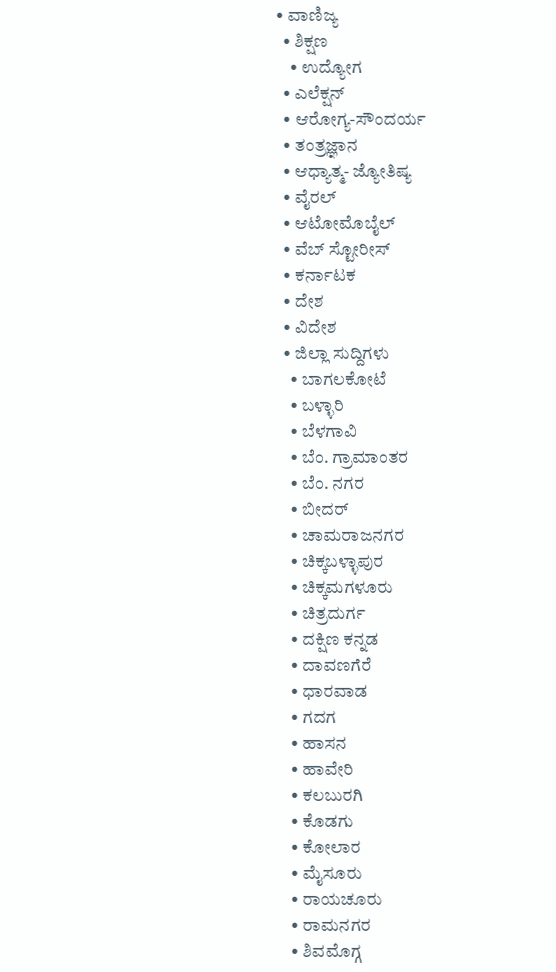• ವಾಣಿಜ್ಯ
  • ಶಿಕ್ಷಣ
    • ಉದ್ಯೋಗ
  • ಎಲೆಕ್ಷನ್
  • ಆರೋಗ್ಯ-ಸೌಂದರ್ಯ
  • ತಂತ್ರಜ್ಞಾನ
  • ಆಧ್ಯಾತ್ಮ- ಜ್ಯೋತಿಷ್ಯ
  • ವೈರಲ್
  • ಆಟೋಮೊಬೈಲ್
  • ವೆಬ್ ಸ್ಟೋರೀಸ್
  • ಕರ್ನಾಟಕ
  • ದೇಶ
  • ವಿದೇಶ
  • ಜಿಲ್ಲಾ ಸುದ್ದಿಗಳು
    • ಬಾಗಲಕೋಟೆ
    • ಬಳ್ಳಾರಿ
    • ಬೆಳಗಾವಿ
    • ಬೆಂ. ಗ್ರಾಮಾಂತರ
    • ಬೆಂ. ನಗರ
    • ಬೀದರ್
    • ಚಾಮರಾಜನಗರ
    • ಚಿಕ್ಕಬಳ್ಳಾಪುರ
    • ಚಿಕ್ಕಮಗಳೂರು
    • ಚಿತ್ರದುರ್ಗ
    • ದಕ್ಷಿಣ ಕನ್ನಡ
    • ದಾವಣಗೆರೆ
    • ಧಾರವಾಡ
    • ಗದಗ
    • ಹಾಸನ
    • ಹಾವೇರಿ
    • ಕಲಬುರಗಿ
    • ಕೊಡಗು
    • ಕೋಲಾರ
    • ಮೈಸೂರು
    • ರಾಯಚೂರು
    • ರಾಮನಗರ
    • ಶಿವಮೊಗ್ಗ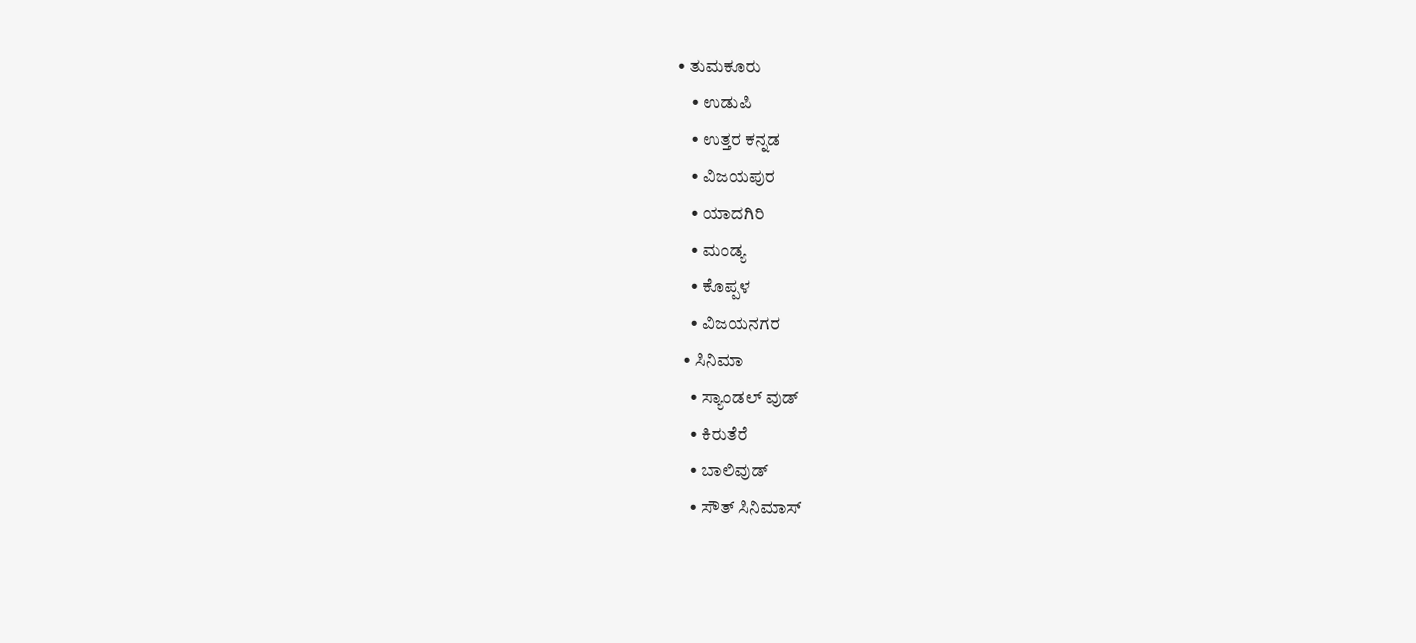• ತುಮಕೂರು
    • ಉಡುಪಿ
    • ಉತ್ತರ ಕನ್ನಡ
    • ವಿಜಯಪುರ
    • ಯಾದಗಿರಿ
    • ಮಂಡ್ಯ
    • ಕೊಪ್ಪಳ
    • ವಿಜಯನಗರ
  • ಸಿನಿಮಾ
    • ಸ್ಯಾಂಡಲ್ ವುಡ್
    • ಕಿರುತೆರೆ
    • ಬಾಲಿವುಡ್
    • ಸೌತ್ ಸಿನಿಮಾಸ್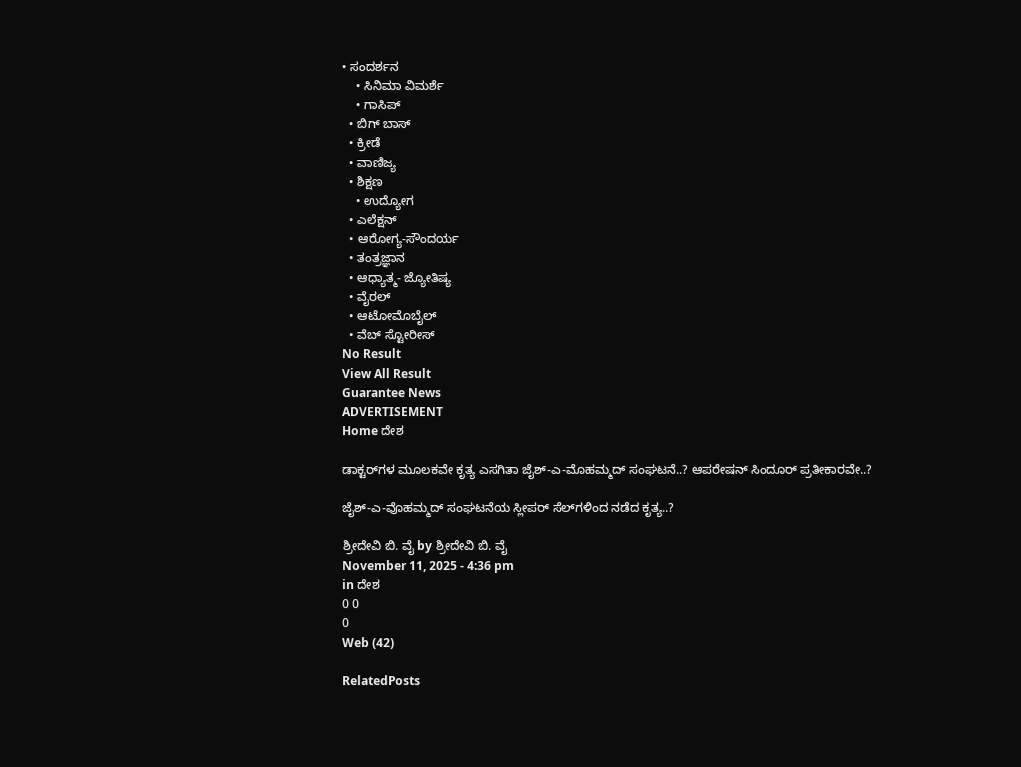• ಸಂದರ್ಶನ
    • ಸಿನಿಮಾ ವಿಮರ್ಶೆ
    • ಗಾಸಿಪ್
  • ಬಿಗ್ ಬಾಸ್
  • ಕ್ರೀಡೆ
  • ವಾಣಿಜ್ಯ
  • ಶಿಕ್ಷಣ
    • ಉದ್ಯೋಗ
  • ಎಲೆಕ್ಷನ್
  • ಆರೋಗ್ಯ-ಸೌಂದರ್ಯ
  • ತಂತ್ರಜ್ಞಾನ
  • ಆಧ್ಯಾತ್ಮ- ಜ್ಯೋತಿಷ್ಯ
  • ವೈರಲ್
  • ಆಟೋಮೊಬೈಲ್
  • ವೆಬ್ ಸ್ಟೋರೀಸ್
No Result
View All Result
Guarantee News
ADVERTISEMENT
Home ದೇಶ

ಡಾಕ್ಟರ್‌‌‌‌ಗಳ ಮೂಲಕವೇ ಕೃತ್ಯ ಎಸಗಿತಾ ಜೈಶ್-ಎ-ಮೊಹಮ್ಮದ್ ಸಂಘಟನೆ..? ಆಪರೇಷನ್‌ ಸಿಂದೂರ್ ಪ್ರತೀಕಾರವೇ..?

ಜೈಶ್‌-ಎ-ವೊಹಮ್ಮದ್‌‌ ಸಂಘಟನೆಯ ಸ್ಲೀಪರ್‌‌‌ ಸೆಲ್‌‌‌ಗಳಿಂದ ನಡೆದ ಕೃತ್ಯ..?

ಶ್ರೀದೇವಿ ಬಿ. ವೈ by ಶ್ರೀದೇವಿ ಬಿ. ವೈ
November 11, 2025 - 4:36 pm
in ದೇಶ
0 0
0
Web (42)

RelatedPosts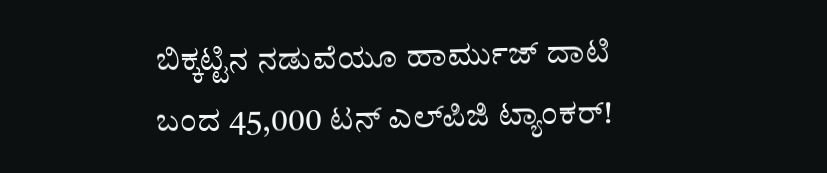ಬಿಕ್ಕಟ್ಟಿನ ನಡುವೆಯೂ ಹಾರ್ಮುಜ್ ದಾಟಿ ಬಂದ 45,000 ಟನ್ ಎಲ್‌ಪಿಜಿ ಟ್ಯಾಂಕರ್!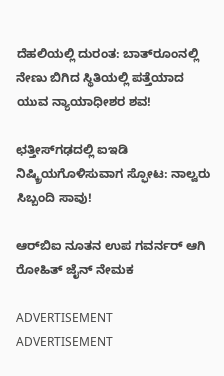ದೆಹಲಿಯಲ್ಲಿ ದುರಂತ: ಬಾತ್‌ರೂಂನಲ್ಲಿ ನೇಣು ಬಿಗಿದ ಸ್ಥಿತಿಯಲ್ಲಿ ಪತ್ತೆಯಾದ ಯುವ ನ್ಯಾಯಾಧೀಶರ ಶವ!

ಛತ್ತೀಸ್‌ಗಢದಲ್ಲಿ ಐಇಡಿ ನಿಷ್ಕ್ರಿಯಗೊಳಿಸುವಾಗ ಸ್ಫೋಟ: ನಾಲ್ವರು ಸಿಬ್ಬಂದಿ ಸಾವು!

ಆರ್‌ಬಿಐ ನೂತನ ಉಪ ಗವರ್ನರ್ ಆಗಿ ರೋಹಿತ್ ಜೈನ್ ನೇಮಕ

ADVERTISEMENT
ADVERTISEMENT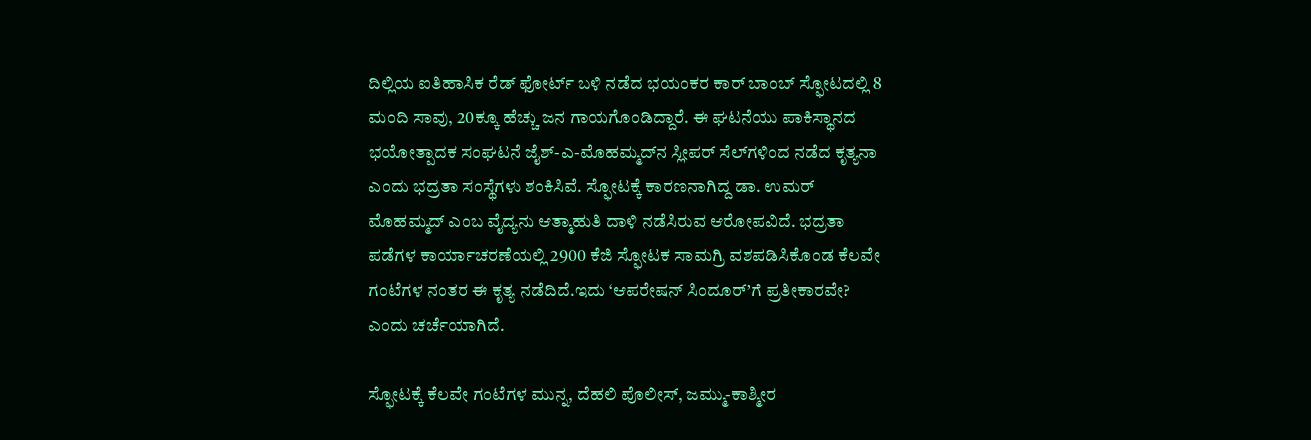ದಿಲ್ಲಿಯ ಐತಿಹಾಸಿಕ ರೆಡ್ ಫೋರ್ಟ್ ಬಳಿ ನಡೆದ ಭಯಂಕರ ಕಾರ್ ಬಾಂಬ್ ಸ್ಫೋಟದಲ್ಲಿ 8 ಮಂದಿ ಸಾವು, 20ಕ್ಕೂ ಹೆಚ್ಚು ಜನ ಗಾಯಗೊಂಡಿದ್ದಾರೆ. ಈ ಘಟನೆಯು ಪಾಕಿಸ್ಥಾನದ ಭಯೋತ್ಪಾದಕ ಸಂಘಟನೆ ಜೈಶ್-ಎ-ಮೊಹಮ್ಮದ್‌‌‌ನ ಸ್ಲೀಪರ್ ಸೆಲ್‌ಗಳಿಂದ ನಡೆದ ಕೃತ್ಯನಾ ಎಂದು ಭದ್ರತಾ ಸಂಸ್ಥೆಗಳು ಶಂಕಿಸಿವೆ. ಸ್ಫೋಟಕ್ಕೆ ಕಾರಣನಾಗಿದ್ದ ಡಾ. ಉಮರ್ ಮೊಹಮ್ಮದ್ ಎಂಬ ವೈದ್ಯನು ಆತ್ಮಾಹುತಿ ದಾಳಿ ನಡೆಸಿರುವ ಆರೋಪವಿದೆ. ಭದ್ರತಾ ಪಡೆಗಳ ಕಾರ್ಯಾಚರಣೆಯಲ್ಲಿ 2900 ಕೆಜಿ ಸ್ಫೋಟಕ ಸಾಮಗ್ರಿ ವಶಪಡಿಸಿಕೊಂಡ ಕೆಲವೇ ಗಂಟೆಗಳ ನಂತರ ಈ ಕೃತ್ಯ ನಡೆದಿದೆ.ಇದು ‘ಆಪರೇಷನ್ ಸಿಂದೂರ್’ಗೆ ಪ್ರತೀಕಾರವೇ? ಎಂದು ಚರ್ಚೆಯಾಗಿದೆ.

ಸ್ಫೋಟಕ್ಕೆ ಕೆಲವೇ ಗಂಟೆಗಳ ಮುನ್ನ, ದೆಹಲಿ ಪೊಲೀಸ್, ಜಮ್ಮು-ಕಾಶ್ಮೀರ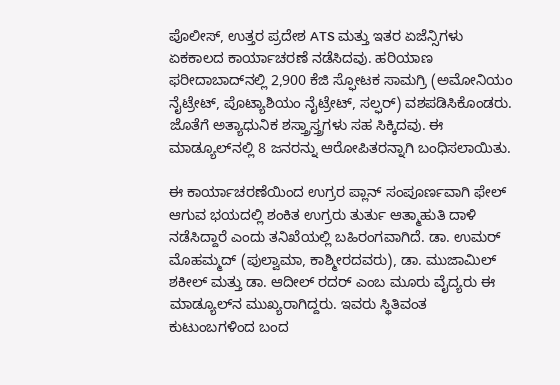ಪೊಲೀಸ್, ಉತ್ತರ ಪ್ರದೇಶ ATS ಮತ್ತು ಇತರ ಏಜೆನ್ಸಿಗಳು ಏಕಕಾಲದ ಕಾರ್ಯಾಚರಣೆ ನಡೆಸಿದವು. ಹರಿಯಾಣ ಫರೀದಾಬಾದ್‌ನಲ್ಲಿ 2,900 ಕೆಜಿ ಸ್ಫೋಟಕ ಸಾಮಗ್ರಿ (ಅಮೋನಿಯಂ ನೈಟ್ರೇಟ್, ಪೊಟ್ಯಾಶಿಯಂ ನೈಟ್ರೇಟ್, ಸಲ್ಫರ್) ವಶಪಡಿಸಿಕೊಂಡರು. ಜೊತೆಗೆ ಅತ್ಯಾಧುನಿಕ ಶಸ್ತ್ರಾಸ್ತ್ರಗಳು ಸಹ ಸಿಕ್ಕಿದವು. ಈ ಮಾಡ್ಯೂಲ್‌ನಲ್ಲಿ 8 ಜನರನ್ನು ಆರೋಪಿತರನ್ನಾಗಿ ಬಂಧಿಸಲಾಯಿತು.

ಈ ಕಾರ್ಯಾಚರಣೆಯಿಂದ ಉಗ್ರರ ಪ್ಲಾನ್ ಸಂಪೂರ್ಣವಾಗಿ ಫೇಲ್ ಆಗುವ ಭಯದಲ್ಲಿ ಶಂಕಿತ ಉಗ್ರರು ತುರ್ತು ಆತ್ಮಾಹುತಿ ದಾಳಿ ನಡೆಸಿದ್ದಾರೆ ಎಂದು ತನಿಖೆಯಲ್ಲಿ ಬಹಿರಂಗವಾಗಿದೆ. ಡಾ. ಉಮರ್ ಮೊಹಮ್ಮದ್ (ಪುಲ್ವಾಮಾ, ಕಾಶ್ಮೀರದವರು), ಡಾ. ಮುಜಾಮಿಲ್ ಶಕೀಲ್ ಮತ್ತು ಡಾ. ಆದೀಲ್ ರದರ್ ಎಂಬ ಮೂರು ವೈದ್ಯರು ಈ ಮಾಡ್ಯೂಲ್‌ನ ಮುಖ್ಯರಾಗಿದ್ದರು. ಇವರು ಸ್ಥಿತಿವಂತ ಕುಟುಂಬಗಳಿಂದ ಬಂದ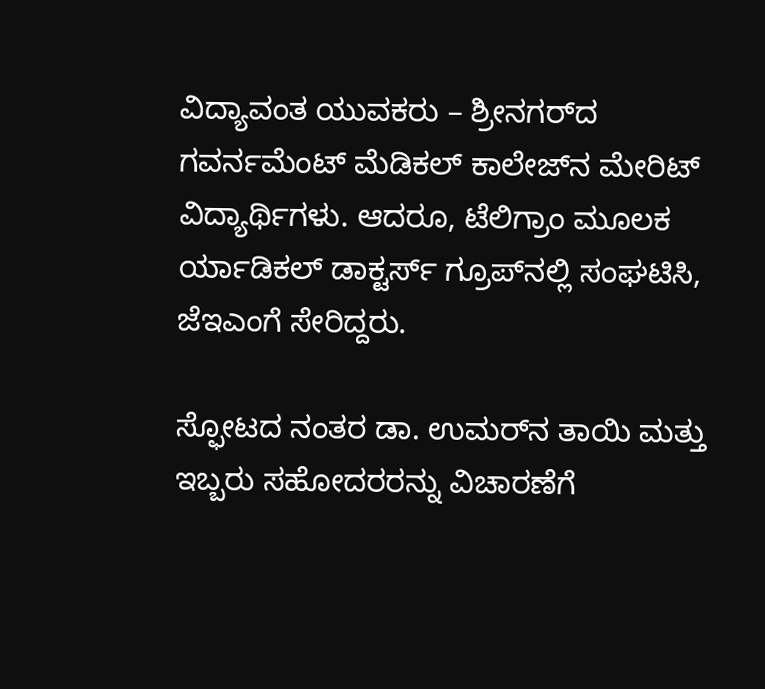ವಿದ್ಯಾವಂತ ಯುವಕರು – ಶ್ರೀನಗರ್‌ದ ಗವರ್ನಮೆಂಟ್ ಮೆಡಿಕಲ್ ಕಾಲೇಜ್‌ನ ಮೇರಿಟ್ ವಿದ್ಯಾರ್ಥಿಗಳು. ಆದರೂ, ಟೆಲಿಗ್ರಾಂ ಮೂಲಕ ರ್ಯಾಡಿಕಲ್ ಡಾಕ್ಟರ್ಸ್ ಗ್ರೂಪ್‌ನಲ್ಲಿ ಸಂಘಟಿಸಿ, ಜೆಇಎಂಗೆ ಸೇರಿದ್ದರು.

ಸ್ಫೋಟದ ನಂತರ ಡಾ. ಉಮರ್‌ನ ತಾಯಿ ಮತ್ತು ಇಬ್ಬರು ಸಹೋದರರನ್ನು ವಿಚಾರಣೆಗೆ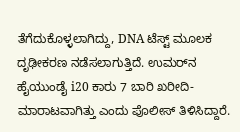ತೆಗೆದುಕೊಳ್ಳಲಾಗಿದ್ದು, DNA ಟೆಸ್ಟ್ ಮೂಲಕ ದೃಢೀಕರಣ ನಡೆಸಲಾಗುತ್ತಿದೆ. ಉಮರ್‌ನ ಹೈಯುಂಡೈ i20 ಕಾರು 7 ಬಾರಿ ಖರೀದಿ-ಮಾರಾಟವಾಗಿತ್ತು ಎಂದು ಪೊಲೀಸ್ ತಿಳಿಸಿದ್ದಾರೆ.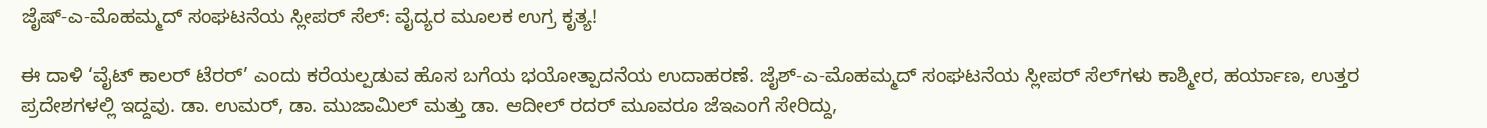ಜೈಷ್-ಎ-ಮೊಹಮ್ಮದ್ ಸಂಘಟನೆಯ ಸ್ಲೀಪರ್ ಸೆಲ್: ವೈದ್ಯರ ಮೂಲಕ ಉಗ್ರ ಕೃತ್ಯ!

ಈ ದಾಳಿ ‘ವೈಟ್ ಕಾಲರ್ ಟೆರರ್’ ಎಂದು ಕರೆಯಲ್ಪಡುವ ಹೊಸ ಬಗೆಯ ಭಯೋತ್ಪಾದನೆಯ ಉದಾಹರಣೆ. ಜೈಶ್-ಎ-ಮೊಹಮ್ಮದ್ ಸಂಘಟನೆಯ ಸ್ಲೀಪರ್ ಸೆಲ್‌ಗಳು ಕಾಶ್ಮೀರ, ಹರ್ಯಾಣ, ಉತ್ತರ ಪ್ರದೇಶಗಳಲ್ಲಿ ಇದ್ದವು. ಡಾ. ಉಮರ್, ಡಾ. ಮುಜಾಮಿಲ್ ಮತ್ತು ಡಾ. ಆದೀಲ್ ರದರ್ ಮೂವರೂ ಜೆಇಎಂಗೆ ಸೇರಿದ್ದು,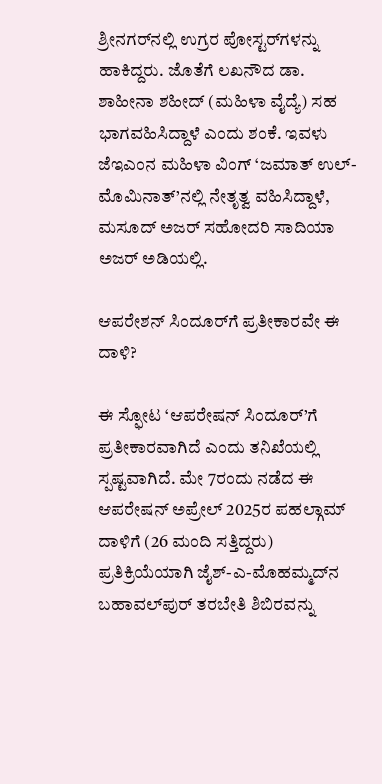ಶ್ರೀನಗರ್‌ನಲ್ಲಿ ಉಗ್ರರ ಪೋಸ್ಟರ್‌ಗಳನ್ನು ಹಾಕಿದ್ದರು. ಜೊತೆಗೆ ಲಖನೌದ ಡಾ. ಶಾಹೀನಾ ಶಹೀದ್ (ಮಹಿಳಾ ವೈದ್ಯೆ) ಸಹ ಭಾಗವಹಿಸಿದ್ದಾಳೆ ಎಂದು ಶಂಕೆ. ಇವಳು ಜೆಇಎಂನ ಮಹಿಳಾ ವಿಂಗ್ ‘ಜಮಾತ್ ಉಲ್-ಮೊಮಿನಾತ್’ನಲ್ಲಿ ನೇತೃತ್ವ ವಹಿಸಿದ್ದಾಳೆ, ಮಸೂದ್ ಅಜರ್ ಸಹೋದರಿ ಸಾದಿಯಾ ಅಜರ್ ಅಡಿಯಲ್ಲಿ.

ಆಪರೇಶನ್ ಸಿಂದೂರ್‌ಗೆ ಪ್ರತೀಕಾರವೇ ಈ ದಾಳಿ?

ಈ ಸ್ಫೋಟ ‘ಆಪರೇಷನ್ ಸಿಂದೂರ್’ಗೆ ಪ್ರತೀಕಾರವಾಗಿದೆ ಎಂದು ತನಿಖೆಯಲ್ಲಿ ಸ್ಪಷ್ಟವಾಗಿದೆ. ಮೇ 7ರಂದು ನಡೆದ ಈ ಆಪರೇಷನ್ ಅಪ್ರೇಲ್ 2025ರ ಪಹಲ್ಗಾಮ್ ದಾಳಿಗೆ (26 ಮಂದಿ ಸತ್ತಿದ್ದರು) ಪ್ರತಿಕ್ರಿಯೆಯಾಗಿ ಜೈಶ್-ಎ-ಮೊಹಮ್ಮದ್‌ನ ಬಹಾವಲ್‌ಪುರ್ ತರಬೇತಿ ಶಿಬಿರವನ್ನು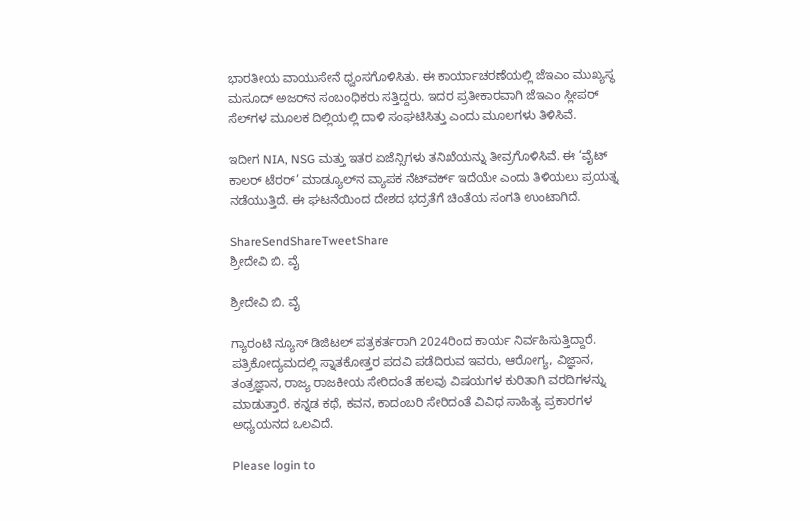ಭಾರತೀಯ ವಾಯುಸೇನೆ ಧ್ವಂಸಗೊಳಿಸಿತು. ಈ ಕಾರ್ಯಾಚರಣೆಯಲ್ಲಿ ಜೆಇಎಂ ಮುಖ್ಯಸ್ಥ ಮಸೂದ್ ಅಜರ್‌ನ ಸಂಬಂಧಿಕರು ಸತ್ತಿದ್ದರು. ಇದರ ಪ್ರತೀಕಾರವಾಗಿ ಜೆಇಎಂ ಸ್ಲೀಪರ್ ಸೆಲ್‌ಗಳ ಮೂಲಕ ದಿಲ್ಲಿಯಲ್ಲಿ ದಾಳಿ ಸಂಘಟಿಸಿತ್ತು ಎಂದು ಮೂಲಗಳು ತಿಳಿಸಿವೆ.

ಇದೀಗ NIA, NSG ಮತ್ತು ಇತರ ಏಜೆನ್ಸಿಗಳು ತನಿಖೆಯನ್ನು ತೀವ್ರಗೊಳಿಸಿವೆ. ಈ ‘ವೈಟ್ ಕಾಲರ್ ಟೆರರ್’ ಮಾಡ್ಯೂಲ್‌ನ ವ್ಯಾಪಕ ನೆಟ್‌ವರ್ಕ್ ಇದೆಯೇ ಎಂದು ತಿಳಿಯಲು ಪ್ರಯತ್ನ ನಡೆಯುತ್ತಿದೆ. ಈ ಘಟನೆಯಿಂದ ದೇಶದ ಭದ್ರತೆಗೆ ಚಿಂತೆಯ ಸಂಗತಿ ಉಂಟಾಗಿದೆ.

ShareSendShareTweetShare
ಶ್ರೀದೇವಿ ಬಿ. ವೈ

ಶ್ರೀದೇವಿ ಬಿ. ವೈ

ಗ್ಯಾರಂಟಿ ನ್ಯೂಸ್ ಡಿಜಿಟಲ್ ಪತ್ರಕರ್ತರಾಗಿ 2024ರಿಂದ ಕಾರ್ಯ ನಿರ್ವಹಿಸುತ್ತಿದ್ದಾರೆ. ಪತ್ರಿಕೋದ್ಯಮದಲ್ಲಿ ಸ್ನಾತಕೋತ್ತರ ಪದವಿ ಪಡೆದಿರುವ ಇವರು, ಆರೋಗ್ಯ, ವಿಜ್ಞಾನ, ತಂತ್ರಜ್ಞಾನ, ರಾಜ್ಯ ರಾಜಕೀಯ ಸೇರಿದಂತೆ ಹಲವು ವಿಷಯಗಳ ಕುರಿತಾಗಿ ವರದಿಗಳನ್ನು ಮಾಡುತ್ತಾರೆ. ಕನ್ನಡ ಕಥೆ, ಕವನ, ಕಾದಂಬರಿ ಸೇರಿದಂತೆ ವಿವಿಧ ಸಾಹಿತ್ಯ ಪ್ರಕಾರಗಳ ಅಧ್ಯಯನದ ಒಲವಿದೆ.

Please login to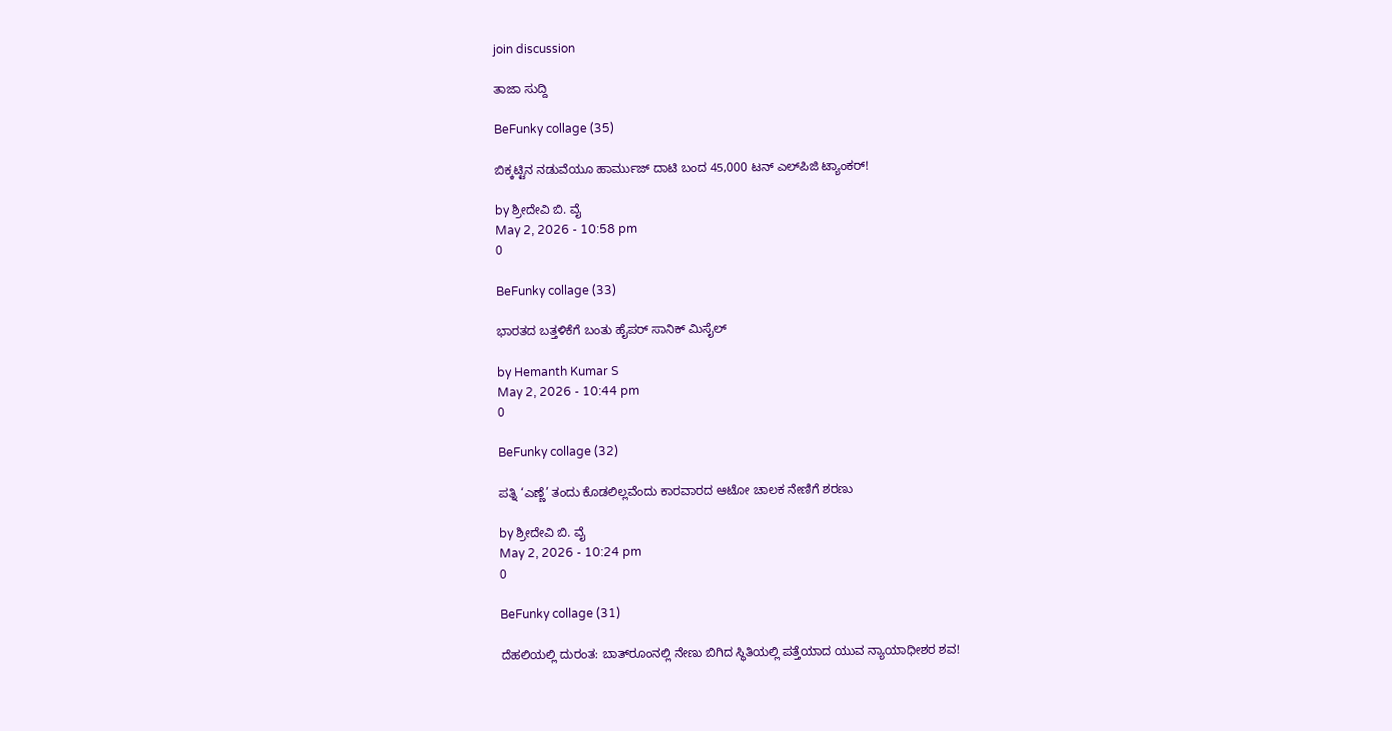join discussion

ತಾಜಾ ಸುದ್ದಿ

BeFunky collage (35)

ಬಿಕ್ಕಟ್ಟಿನ ನಡುವೆಯೂ ಹಾರ್ಮುಜ್ ದಾಟಿ ಬಂದ 45,000 ಟನ್ ಎಲ್‌ಪಿಜಿ ಟ್ಯಾಂಕರ್!

by ಶ್ರೀದೇವಿ ಬಿ. ವೈ
May 2, 2026 - 10:58 pm
0

BeFunky collage (33)

ಭಾರತದ ಬತ್ತಳಿಕೆಗೆ ಬಂತು ಹೈಪರ್ ಸಾನಿಕ್ ಮಿಸೈಲ್

by Hemanth Kumar S
May 2, 2026 - 10:44 pm
0

BeFunky collage (32)

ಪತ್ನಿ ‘ಎಣ್ಣೆ’ ತಂದು ಕೊಡಲಿಲ್ಲವೆಂದು ಕಾರವಾರದ ಆಟೋ ಚಾಲಕ ನೇಣಿಗೆ ಶರಣು

by ಶ್ರೀದೇವಿ ಬಿ. ವೈ
May 2, 2026 - 10:24 pm
0

BeFunky collage (31)

ದೆಹಲಿಯಲ್ಲಿ ದುರಂತ: ಬಾತ್‌ರೂಂನಲ್ಲಿ ನೇಣು ಬಿಗಿದ ಸ್ಥಿತಿಯಲ್ಲಿ ಪತ್ತೆಯಾದ ಯುವ ನ್ಯಾಯಾಧೀಶರ ಶವ!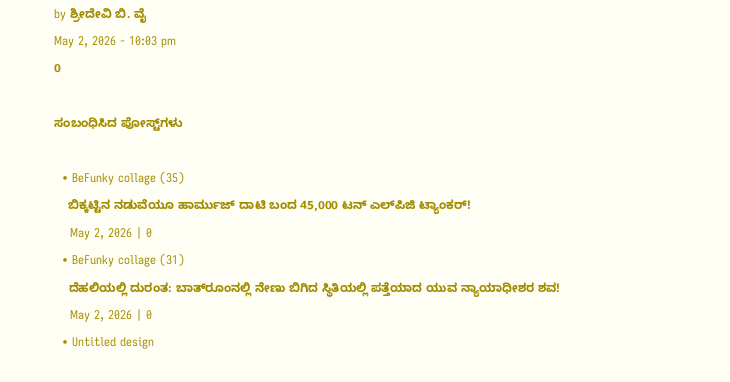by ಶ್ರೀದೇವಿ ಬಿ. ವೈ
May 2, 2026 - 10:03 pm
0

ಸಂಬಂಧಿಸಿದ ಪೋಸ್ಟ್‌ಗಳು

  • BeFunky collage (35)
    ಬಿಕ್ಕಟ್ಟಿನ ನಡುವೆಯೂ ಹಾರ್ಮುಜ್ ದಾಟಿ ಬಂದ 45,000 ಟನ್ ಎಲ್‌ಪಿಜಿ ಟ್ಯಾಂಕರ್!
    May 2, 2026 | 0
  • BeFunky collage (31)
    ದೆಹಲಿಯಲ್ಲಿ ದುರಂತ: ಬಾತ್‌ರೂಂನಲ್ಲಿ ನೇಣು ಬಿಗಿದ ಸ್ಥಿತಿಯಲ್ಲಿ ಪತ್ತೆಯಾದ ಯುವ ನ್ಯಾಯಾಧೀಶರ ಶವ!
    May 2, 2026 | 0
  • Untitled design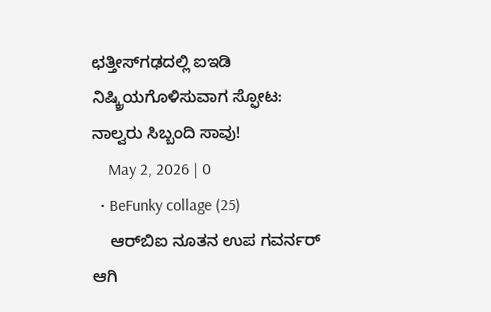ಛತ್ತೀಸ್‌ಗಢದಲ್ಲಿ ಐಇಡಿ ನಿಷ್ಕ್ರಿಯಗೊಳಿಸುವಾಗ ಸ್ಫೋಟ: ನಾಲ್ವರು ಸಿಬ್ಬಂದಿ ಸಾವು!
    May 2, 2026 | 0
  • BeFunky collage (25)
    ಆರ್‌ಬಿಐ ನೂತನ ಉಪ ಗವರ್ನರ್ ಆಗಿ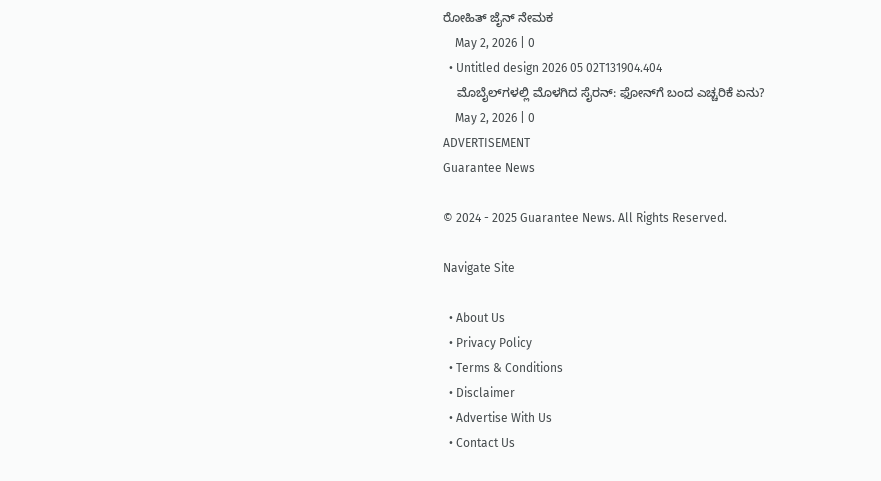ರೋಹಿತ್ ಜೈನ್ ನೇಮಕ
    May 2, 2026 | 0
  • Untitled design 2026 05 02T131904.404
    ಮೊಬೈಲ್‌ಗಳಲ್ಲಿ ಮೊಳಗಿದ ಸೈರನ್: ಫೋನ್‌ಗೆ ಬಂದ ಎಚ್ಚರಿಕೆ ಏನು?
    May 2, 2026 | 0
ADVERTISEMENT
Guarantee News

© 2024 - 2025 Guarantee News. All Rights Reserved.

Navigate Site

  • About Us
  • Privacy Policy
  • Terms & Conditions
  • Disclaimer
  • Advertise With Us
  • Contact Us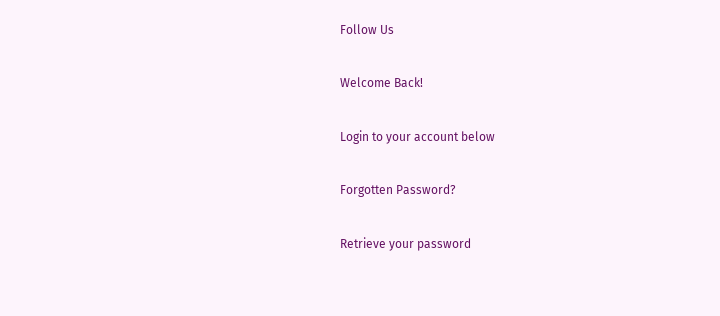Follow Us

Welcome Back!

Login to your account below

Forgotten Password?

Retrieve your password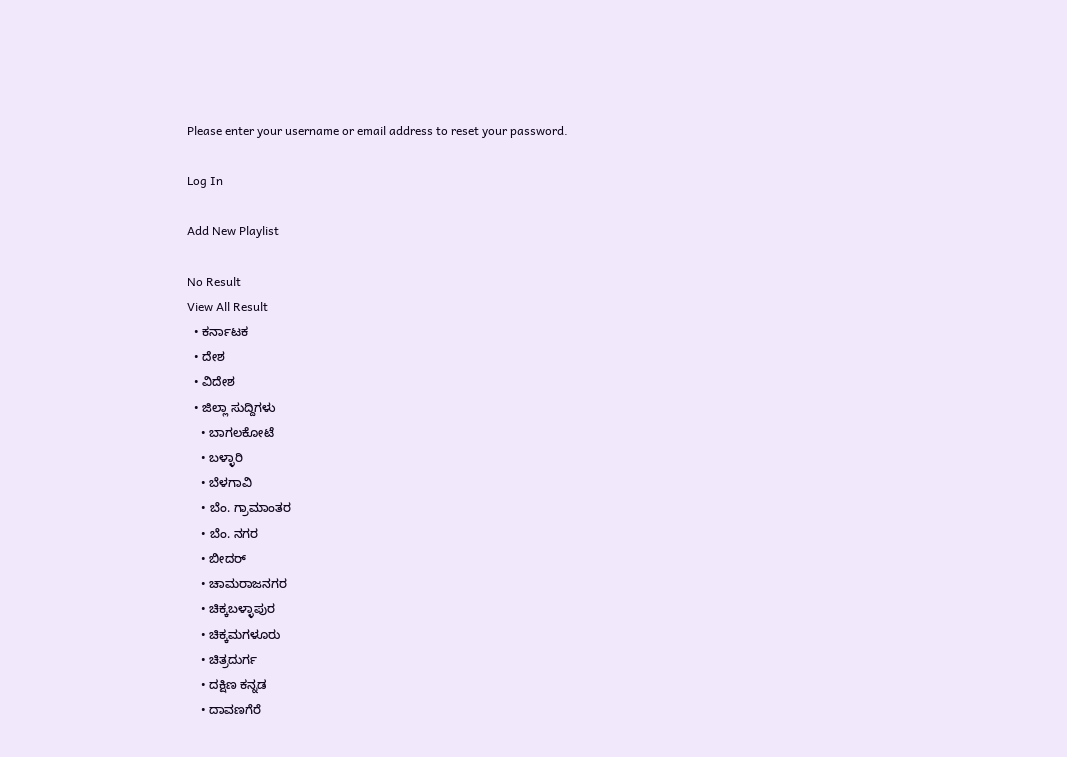Please enter your username or email address to reset your password.

Log In

Add New Playlist

No Result
View All Result
  • ಕರ್ನಾಟಕ
  • ದೇಶ
  • ವಿದೇಶ
  • ಜಿಲ್ಲಾ ಸುದ್ದಿಗಳು
    • ಬಾಗಲಕೋಟೆ
    • ಬಳ್ಳಾರಿ
    • ಬೆಳಗಾವಿ
    • ಬೆಂ. ಗ್ರಾಮಾಂತರ
    • ಬೆಂ. ನಗರ
    • ಬೀದರ್
    • ಚಾಮರಾಜನಗರ
    • ಚಿಕ್ಕಬಳ್ಳಾಪುರ
    • ಚಿಕ್ಕಮಗಳೂರು
    • ಚಿತ್ರದುರ್ಗ
    • ದಕ್ಷಿಣ ಕನ್ನಡ
    • ದಾವಣಗೆರೆ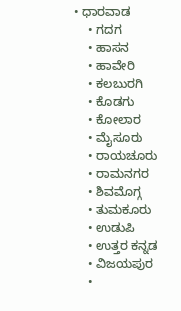• ಧಾರವಾಡ
    • ಗದಗ
    • ಹಾಸನ
    • ಹಾವೇರಿ
    • ಕಲಬುರಗಿ
    • ಕೊಡಗು
    • ಕೋಲಾರ
    • ಮೈಸೂರು
    • ರಾಯಚೂರು
    • ರಾಮನಗರ
    • ಶಿವಮೊಗ್ಗ
    • ತುಮಕೂರು
    • ಉಡುಪಿ
    • ಉತ್ತರ ಕನ್ನಡ
    • ವಿಜಯಪುರ
    •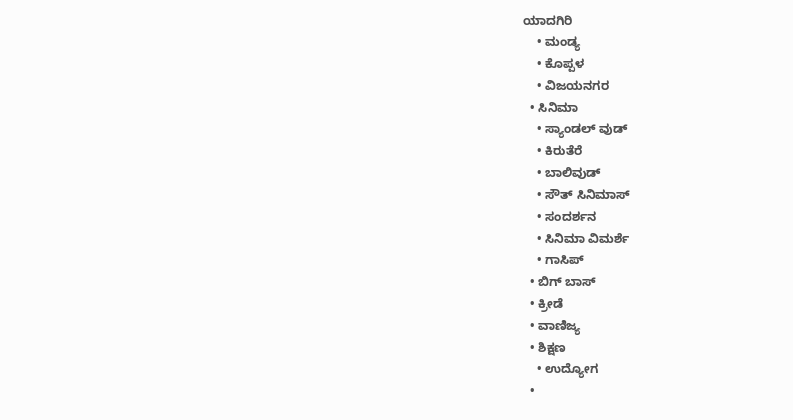ಯಾದಗಿರಿ
    • ಮಂಡ್ಯ
    • ಕೊಪ್ಪಳ
    • ವಿಜಯನಗರ
  • ಸಿನಿಮಾ
    • ಸ್ಯಾಂಡಲ್ ವುಡ್
    • ಕಿರುತೆರೆ
    • ಬಾಲಿವುಡ್
    • ಸೌತ್ ಸಿನಿಮಾಸ್
    • ಸಂದರ್ಶನ
    • ಸಿನಿಮಾ ವಿಮರ್ಶೆ
    • ಗಾಸಿಪ್
  • ಬಿಗ್ ಬಾಸ್
  • ಕ್ರೀಡೆ
  • ವಾಣಿಜ್ಯ
  • ಶಿಕ್ಷಣ
    • ಉದ್ಯೋಗ
  •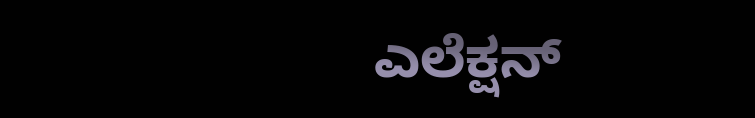ಎಲೆಕ್ಷನ್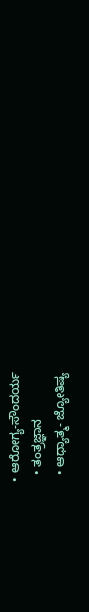• ಆರೋಗ್ಯ-ಸೌಂದರ್ಯ
  • ತಂತ್ರಜ್ಞಾನ
  • ಆಧ್ಯಾತ್ಮ- ಜ್ಯೋತಿಷ್ಯ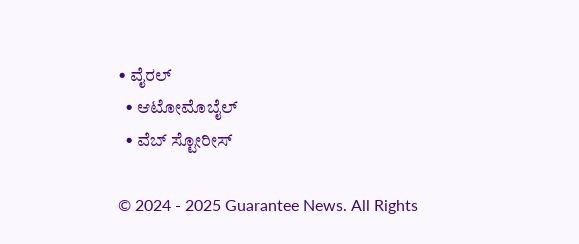• ವೈರಲ್
  • ಆಟೋಮೊಬೈಲ್
  • ವೆಬ್ ಸ್ಟೋರೀಸ್

© 2024 - 2025 Guarantee News. All Rights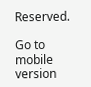Reserved.

Go to mobile version